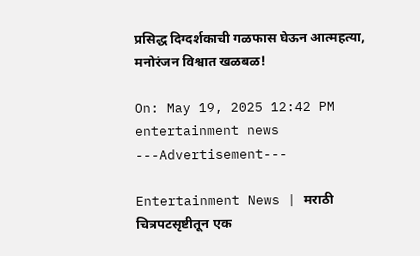प्रसिद्ध दिग्दर्शकाची गळफास घेऊन आत्महत्या, मनोरंजन विश्वात खळबळ!

On: May 19, 2025 12:42 PM
entertainment news
---Advertisement---

Entertainment News | मराठी चित्रपटसृष्टीतून एक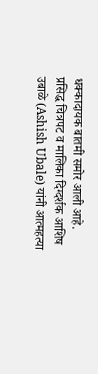धक्कादायक बातमी समोर आली आहे. प्रसिद्ध चित्रपट व मालिका दिग्दर्शक आशिष उबाळे (Ashish Ubale) यांनी आत्महत्या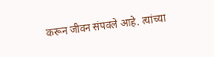करून जीवन संपवले आहे. त्यांच्या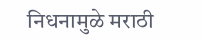निधनामुळे मराठी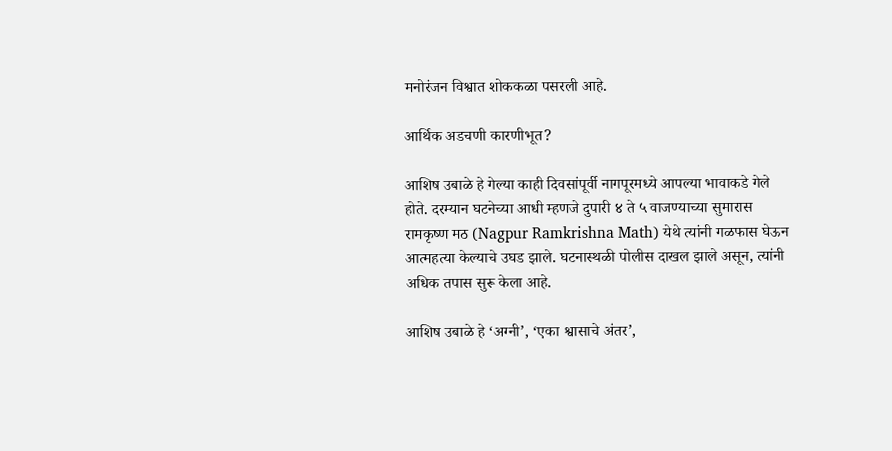मनोरंजन विश्वात शोककळा पसरली आहे.

आर्थिक अडचणी कारणीभूत?

आशिष उबाळे हे गेल्या काही दिवसांपूर्वी नागपूरमध्ये आपल्या भावाकडे गेले होते. दरम्यान घटनेच्या आधी म्हणजे दुपारी ४ ते ५ वाजण्याच्या सुमारास रामकृष्ण मठ (Nagpur Ramkrishna Math) येथे त्यांनी गळफास घेऊन आत्महत्या केल्याचे उघड झाले. घटनास्थळी पोलीस दाखल झाले असून, त्यांनी अधिक तपास सुरू केला आहे.

आशिष उबाळे हे ‘अग्नी’, ‘एका श्वासाचे अंतर’,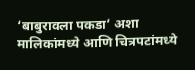‘बाबुरावला पकडा’ अशा मालिकांमध्ये आणि चित्रपटांमध्ये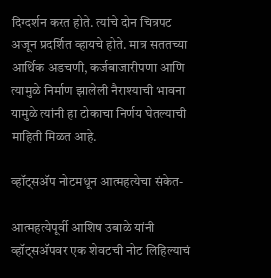दिग्दर्शन करत होते. त्यांचे दोन चित्रपट अजून प्रदर्शित व्हायचे होते. मात्र सततच्या आर्थिक अडचणी, कर्जबाजारीपणा आणि त्यामुळे निर्माण झालेली नैराश्याची भावना यामुळे त्यांनी हा टोकाचा निर्णय घेतल्याची माहिती मिळत आहे.

व्हॉट्सअ‍ॅप नोटमधून आत्महत्येचा संकेत-

आत्महत्येपूर्वी आशिष उबाळे यांनी व्हॉट्सअ‍ॅपवर एक शेवटची नोट लिहिल्याचं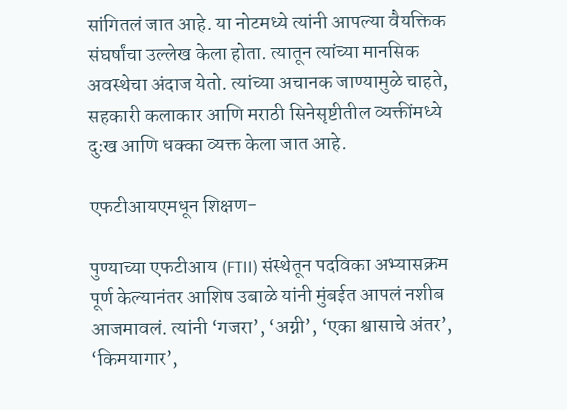सांगितलं जात आहे. या नोटमध्ये त्यांनी आपल्या वैयक्तिक संघर्षांचा उल्लेख केला होता. त्यातून त्यांच्या मानसिक अवस्थेचा अंदाज येतो. त्यांच्या अचानक जाण्यामुळे चाहते, सहकारी कलाकार आणि मराठी सिनेसृष्टीतील व्यक्तींमध्ये दुःख आणि धक्का व्यक्त केला जात आहे.

एफटीआयएमधून शिक्षण-

पुण्याच्या एफटीआय (FTII) संस्थेतून पदविका अभ्यासक्रम पूर्ण केल्यानंतर आशिष उबाळे यांनी मुंबईत आपलं नशीब आजमावलं. त्यांनी ‘गजरा’, ‘अग्नी’, ‘एका श्वासाचे अंतर’, ‘किमयागार’,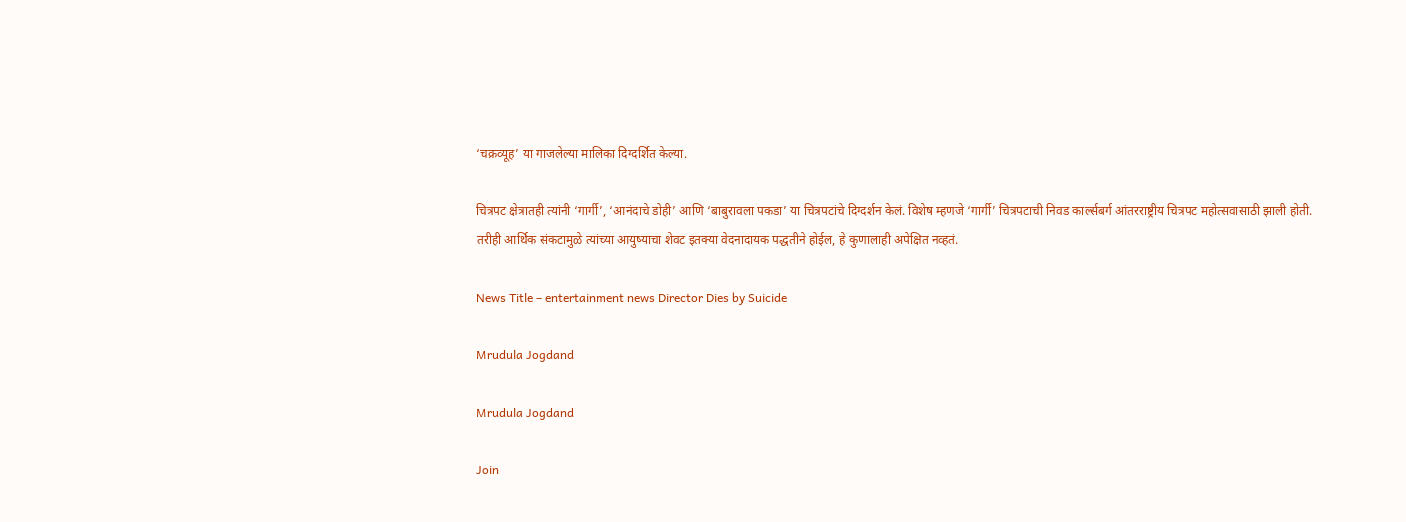‘चक्रव्यूह’ या गाजलेल्या मालिका दिग्दर्शित केल्या.

चित्रपट क्षेत्रातही त्यांनी ‘गार्गी’, ‘आनंदाचे डोही’ आणि ‘बाबुरावला पकडा’ या चित्रपटांचे दिग्दर्शन केलं. विशेष म्हणजे ‘गार्गी’ चित्रपटाची निवड कार्ल्सबर्ग आंतरराष्ट्रीय चित्रपट महोत्सवासाठी झाली होती. तरीही आर्थिक संकटामुळे त्यांच्या आयुष्याचा शेवट इतक्या वेदनादायक पद्धतीने होईल, हे कुणालाही अपेक्षित नव्हतं.

News Title – entertainment news Director Dies by Suicide

Mrudula Jogdand

Mrudula Jogdand

Join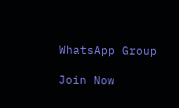WhatsApp Group

Join Now